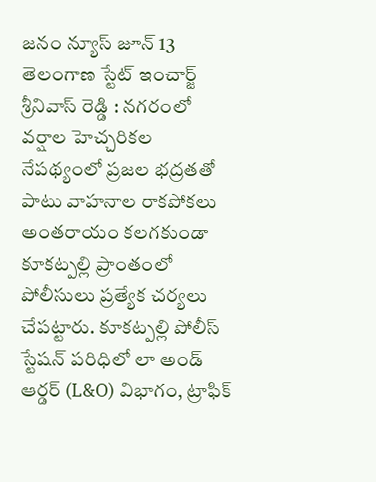జనం న్యూస్ జూన్ 13 తెలంగాణ స్టేట్ ఇంచార్జ్ శ్రీనివాస్ రెడ్డి : నగరంలో వర్షాల హెచ్చరికల నేపథ్యంలో ప్రజల భద్రతతో పాటు వాహనాల రాకపోకలు అంతరాయం కలగకుండా కూకట్పల్లి ప్రాంతంలో పోలీసులు ప్రత్యేక చర్యలు చేపట్టారు. కూకట్పల్లి పోలీస్ స్టేషన్ పరిధిలో లా అండ్ ఆర్డర్ (L&O) విభాగం, ట్రాఫిక్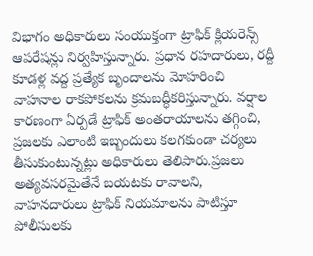విభాగం అధికారులు సంయుక్తంగా ట్రాఫిక్ క్లియరెన్స్ ఆపరేషన్లు నిర్వహిస్తున్నారు. ప్రధాన రహదారులు, రద్దీ కూడళ్ల వద్ద ప్రత్యేక బృందాలను మోహరించి వాహనాల రాకపోకలను క్రమబద్ధీకరిస్తున్నారు. వర్షాల కారణంగా ఏర్పడే ట్రాఫిక్ అంతరాయాలను తగ్గించి, ప్రజలకు ఎలాంటి ఇబ్బందులు కలగకుండా చర్యలు తీసుకుంటున్నట్లు అధికారులు తెలిపారు.ప్రజలు అత్యవసరమైతేనే బయటకు రావాలని, వాహనదారులు ట్రాఫిక్ నియమాలను పాటిస్తూ పోలీసులకు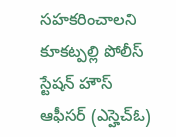సహకరించాలని కూకట్పల్లి పోలీస్ స్టేషన్ హౌస్ ఆఫీసర్ (ఎస్హెచ్ఓ)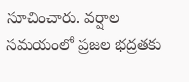సూచించారు. వర్షాల సమయంలో ప్రజల భద్రతకు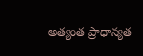అత్యంత ప్రాధాన్యత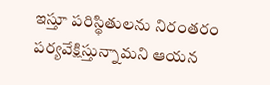ఇస్తూ పరిస్థితులను నిరంతరం పర్యవేక్షిస్తున్నామని ఆయన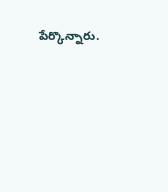పేర్కొన్నారు.